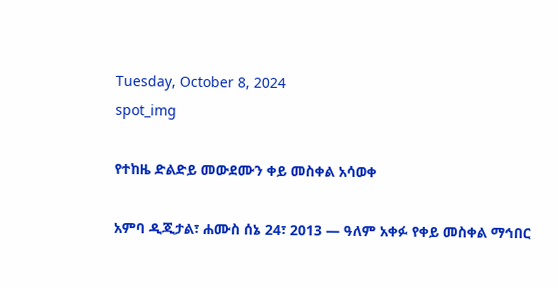Tuesday, October 8, 2024
spot_img

የተከዜ ድልድይ መውደሙን ቀይ መስቀል አሳወቀ

አምባ ዲጂታል፣ ሐሙስ ሰኔ 24፣ 2013 ― ዓለም አቀፉ የቀይ መስቀል ማኅበር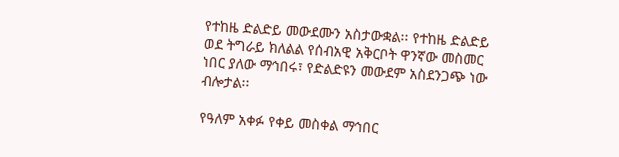የተከዜ ድልድይ መውደሙን አስታውቋል፡፡ የተከዜ ድልድይ ወደ ትግራይ ክለልል የሰብአዊ አቅርቦት ዋንኛው መስመር ነበር ያለው ማኅበሩ፣ የድልድዩን መውደም አስደንጋጭ ነው ብሎታል፡፡

የዓለም አቀፉ የቀይ መስቀል ማኅበር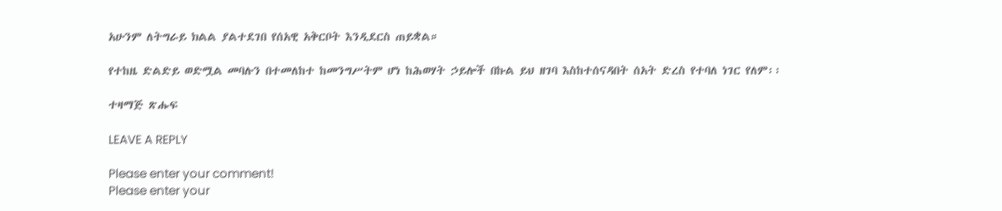አሁንም ለትግራይ ክልል ያልተደገበ የሰአዊ አቅርቦት እንዲደርስ ጠይቋል።

የተከዜ ድልድይ ወድሟል መባሉን በተመለከተ ከመንግሥትም ሆነ ከሕወሃት ኃይሎች በኩል ይህ ዘገባ እስከተሰናዳበት ሰአት ድረስ የተባለ ነገር የለም፡፡

ተዛማጅ ጽሑፍ

LEAVE A REPLY

Please enter your comment!
Please enter your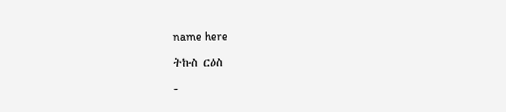name here

ትኩስ ርዕስ

-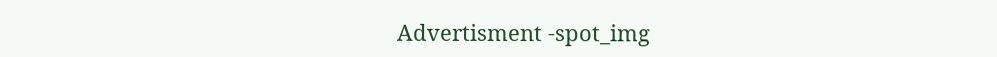Advertisment -spot_img